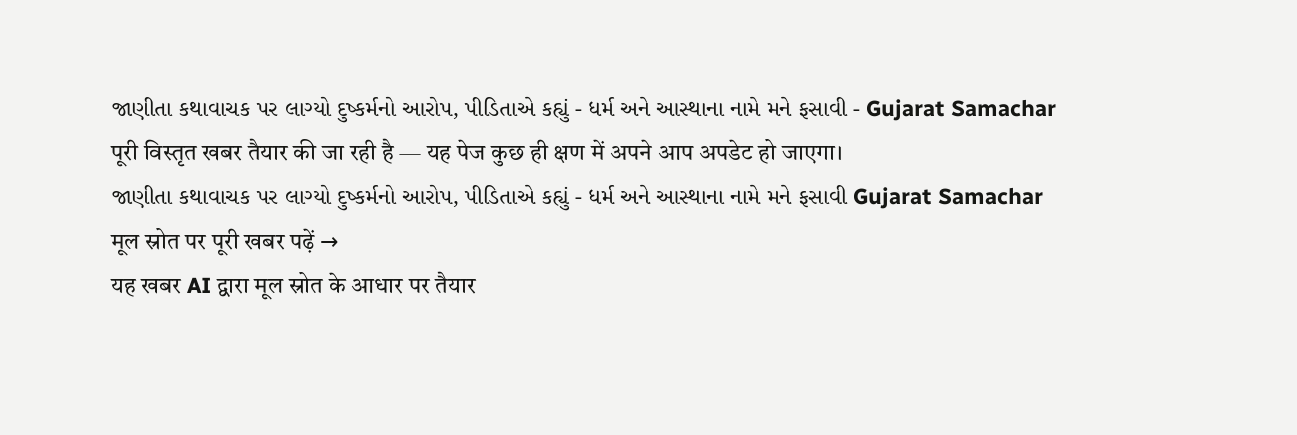જાણીતા કથાવાચક પર લાગ્યો દુષ્કર્મનો આરોપ, પીડિતાએ કહ્યું - ધર્મ અને આસ્થાના નામે મને ફસાવી - Gujarat Samachar
पूरी विस्तृत खबर तैयार की जा रही है — यह पेज कुछ ही क्षण में अपने आप अपडेट हो जाएगा।
જાણીતા કથાવાચક પર લાગ્યો દુષ્કર્મનો આરોપ, પીડિતાએ કહ્યું - ધર્મ અને આસ્થાના નામે મને ફસાવી Gujarat Samachar
मूल स्रोत पर पूरी खबर पढ़ें →
यह खबर AI द्वारा मूल स्रोत के आधार पर तैयार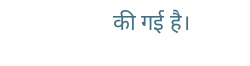की गई है।